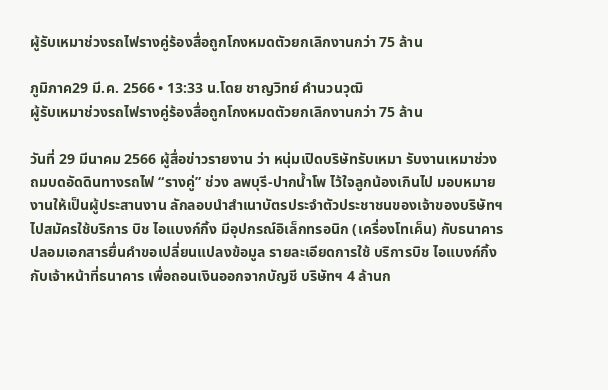ผู้รับเหมาช่วงรถไฟรางคู่ร้องสื่อถูกโกงหมดตัวยกเลิกงานกว่า 75 ล้าน

ภูมิภาค29 มี.ค. 2566 • 13:33 น.โดย ชาญวิทย์ คำนวนวุฒิ
ผู้รับเหมาช่วงรถไฟรางคู่ร้องสื่อถูกโกงหมดตัวยกเลิกงานกว่า 75 ล้าน

วันที่ 29 มีนาคม 2566 ผู้สื่อข่าวรายงาน ว่า หนุ่มเปิดบริษัทรับเหมา รับงานเหมาช่วงถมบดอัดดินทางรถไฟ “รางคู่” ช่วง ลพบุรี-ปากน้ำโพ ไว้ใจลูกน้องเกินไป มอบหมายงานให้เป็นผู้ประสานงาน ลักลอบนำสำเนาบัตรประจำตัวประชาชนของเจ้าของบริษัทฯ ไปสมัครใช้บริการ บิช ไอแบงก์กิ้ง มีอุปกรณ์อิเล็กทรอนิก (เครื่องโทเค็น) กับธนาคาร ปลอมเอกสารยื่นคำขอเปลี่ยนแปลงข้อมูล รายละเอียดการใช้ บริการบิช ไอแบงก์กิ้ง กับเจ้าหน้าที่ธนาคาร เพื่อถอนเงินออกจากบัญชี บริษัทฯ 4 ล้านก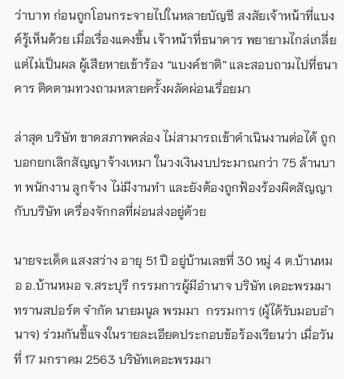ว่าบาท ก่อนถูกโอนกระจายไปในหลายบัญชี สงสัยเจ้าหน้าที่แบงค์รู้เห็นด้วย เมื่อเรื่องแดงขึ้น เจ้าหน้าที่ธนาคาร พยายามไกล่เกลี่ย แต่ไม่เป็นผล ผู้เสียหายเข้าร้อง “แบงค์ชาติ” และสอบถามไปที่ธนาคาร ติดตามทวงถามหลายครั้งผลัดผ่อนเรื่อยมา

ล่าสุด บริษัท ขาดสภาพคล่อง ไม่สามารถเข้าดำเนินงานต่อได้ ถูกบอกยกเลิกสัญญาจ้างเหมา ในวงเงินงบประมาณกว่า 75 ล้านบาท พนักงาน ลูกจ้าง ไม่มีงานทำ และยังต้องถูกฟ้องร้องผิดสัญญากับบริษัท เครื่องจักกลที่ผ่อนส่งอยู่ด้วย

นายจะเด็ด แสงสว่าง อายุ 51 ปี อยู่บ้านเลขที่ 30 หมู่ 4 ต.บ้านหมอ อ.บ้านหมอ จ.สระบุรี กรรมการผู้มีอำนาจ บริษัท เดอะพรมมา ทรานสปอร์ต จำกัด นายมนูล พรมมา  กรรมการ (ผู้ได้รับมอบอำนาจ) ร่วมกันชี้แจงในรายละเอียดประกอบข้อร้องเรียนว่า เมื่อวันที่ 17 มกราคม 2563 บริษัทเดอะพรมมา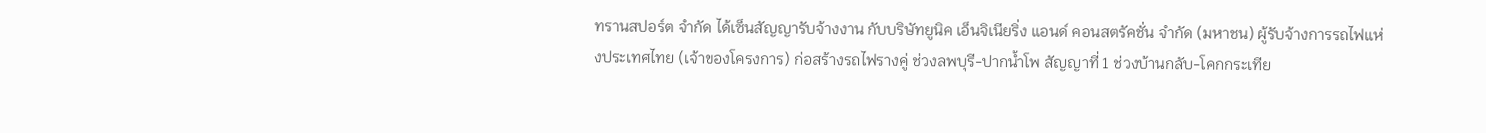ทรานสปอร์ต จำกัด ได้เซ็นสัญญารับจ้างงาน กับบริษัทยูนิค เอ็นจิเนียริ่ง แอนด์ คอนสตรัคชั่น จำกัด (มหาชน) ผู้รับจ้างการรถไฟแห่งประเทศไทย (เจ้าของโครงการ) ก่อสร้างรถไฟรางคู่ ช่วงลพบุรี-ปากน้ำโพ สัญญาที่ 1 ช่วงบ้านกลับ-โคกกระเทีย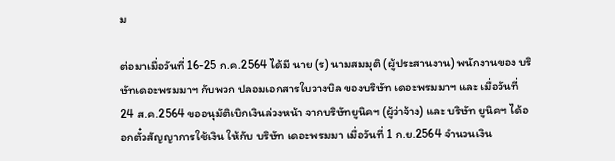ม

ต่อมาเมื่อวันที่ 16-25 ก.ค.2564 ได้มี นาย (ร) นามสมมุติ (ผู้ประสานงาน) พนักงานของ บริษัทเดอะพรมมาฯ กับพวก ปลอมเอกสารใบวางบิล ของบริษัท เดอะพรมมาฯ และ เมื่อวันที่ 24 ส.ค.2564 ขออนุมัติเบิกเงินล่วงหน้า จากบริษัทยูนิคฯ (ผู้ว่าจ้าง) และ บริษัท ยูนิคฯ ได้ออกตั๋วสัญญาการใช้เงิน ให้กับ บริษัท เดอะพรมมา เมื่อวันที่ 1 ก.ย.2564 จำนวนเงิน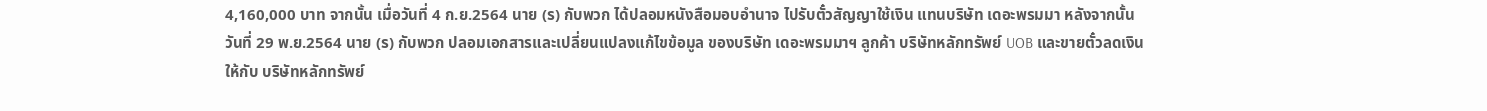4,160,000 บาท จากนั้น เมื่อวันที่ 4 ก.ย.2564 นาย (ร) กับพวก ได้ปลอมหนังสือมอบอำนาจ ไปรับตั๋วสัญญาใช้เงิน แทนบริษัท เดอะพรมมา หลังจากนั้น วันที่ 29 พ.ย.2564 นาย (ร) กับพวก ปลอมเอกสารและเปลี่ยนแปลงแก้ไขข้อมูล ของบริษัท เดอะพรมมาฯ ลูกค้า บริษัทหลักทรัพย์ UOB และขายตั๋วลดเงินให้กับ บริษัทหลักทรัพย์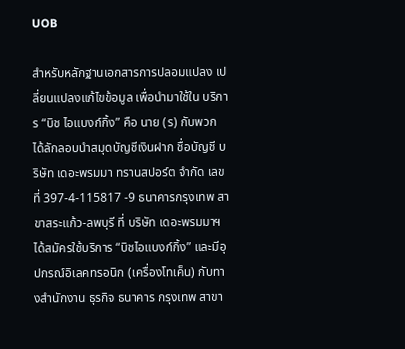UOB

สำหรับหลักฐานเอกสารการปลอมแปลง เปลี่ยนแปลงแก้ไขข้อมูล เพื่อนำมาใช้ใน บริการ “บิช ไอแบงก์กิ้ง” คือ นาย (ร) กับพวก ได้ลักลอบนำสมุดบัญชีเงินฝาก ชื่อบัญชี บริษัท เดอะพรมมา ทรานสปอร์ต จำกัด เลขที่ 397-4-115817 -9 ธนาคารกรุงเทพ สาขาสระแก้ว-ลพบุรี ที่ บริษัท เดอะพรมมาฯ ได้สมัครใช้บริการ “บิชไอแบงก์กิ้ง” และมีอุปกรณ์อิเลคทรอนิก (เครื่องโทเค็น) กับทางสำนักงาน ธุรกิจ ธนาคาร กรุงเทพ สาขา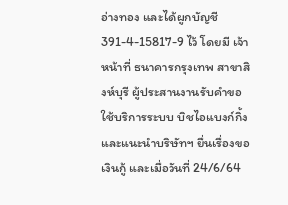อ่างทอง และได้ผูกบัญชี 391-4-15817-9 ไว้ โดยมี เจ้าหน้าที่ ธนาคารกรุงเทพ สาขาสิงห์บุรี ผู้ประสานงานรับคำขอ ใช้บริการระบบ บิชไอแบงก์กิ้ง และแนะนำบริษัทฯ ยื่นเรื่องขอเงินกู้ และเมื่อวันที่ 24/6/64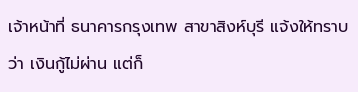เจ้าหน้าที่ ธนาคารกรุงเทพ สาขาสิงห์บุรี แจ้งให้ทราบว่า เงินกู้ไม่ผ่าน แต่ก็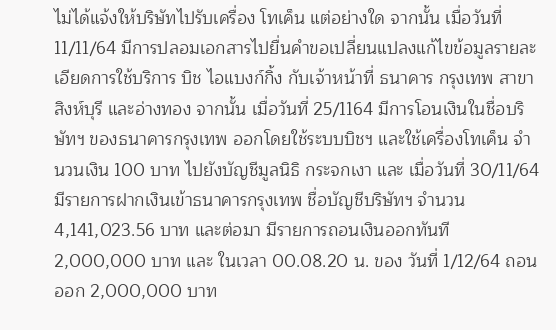ไม่ได้แจ้งให้บริษัทไปรับเครื่อง โทเค็น แต่อย่างใด จากนั้น เมื่อวันที่ 11/11/64 มีการปลอมเอกสารไปยื่นคำขอเปลี่ยนแปลงแก้ไขข้อมูลรายละเอียดการใช้บริการ บิช ไอแบงก์กิ้ง กับเจ้าหน้าที่ ธนาคาร กรุงเทพ สาขาสิงห์บุรี และอ่างทอง จากนั้น เมื่อวันที่ 25/1164 มีการโอนเงินในชื่อบริษัทฯ ของธนาคารกรุงเทพ ออกโดยใช้ระบบบิชฯ และใช้เครื่องโทเค็น จำนวนเงิน 100 บาท ไปยังบัญชีมูลนิธิ กระจกเงา และ เมื่อวันที่ 30/11/64 มีรายการฝากเงินเข้าธนาคารกรุงเทพ ชื่อบัญชีบริษัทฯ จำนวน 4,141,023.56 บาท และต่อมา มีรายการถอนเงินออกทันที 2,000,000 บาท และ ในเวลา 00.08.20 น. ของ วันที่ 1/12/64 ถอนออก 2,000,000 บาท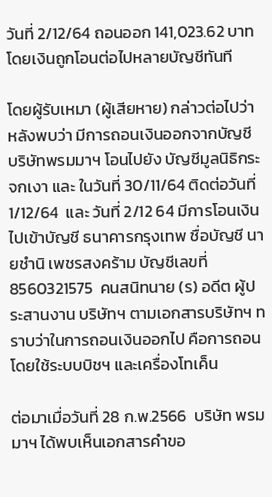วันที่ 2/12/64 ถอนออก 141,023.62 บาท โดยเงินถูกโอนต่อไปหลายบัญชีทันที

โดยผู้รับเหมา (ผู้เสียหาย) กล่าวต่อไปว่า หลังพบว่า มีการถอนเงินออกจากบัญชี บริษัทพรมมาฯ โอนไปยัง บัญชีมูลนิธิกระจกเงา และ ในวันที่ 30/11/64 ติดต่อวันที่ 1/12/64  และ วันที่ 2/12 64 มีการโอนเงินไปเข้าบัญชี ธนาคารกรุงเทพ ชื่อบัญชี นายชำนิ เพชรสงคร้าม บัญชีเลขที่ 8560321575  คนสนิทนาย (ร) อดีต ผู้ประสานงาน บริษัทฯ ตามเอกสารบริษัทฯ ทราบว่าในการถอนเงินออกไป คือการถอนโดยใช้ระบบบิชฯ และเครื่องโทเค็น

ต่อมาเมื่อวันที่ 28 ก.พ.2566  บริษัท พรมมาฯ ได้พบเห็นเอกสารคำขอ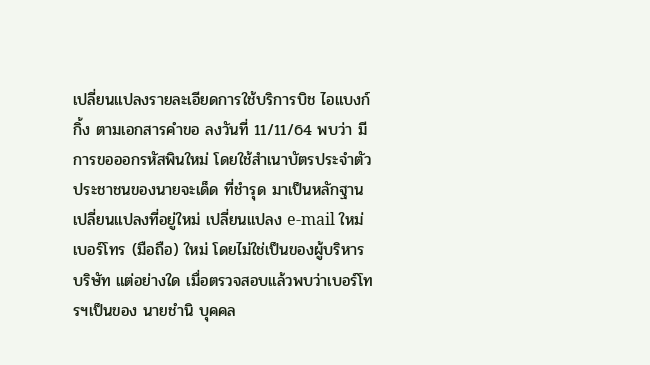เปลี่ยนแปลงรายละเอียดการใช้บริการบิช ไอแบงก์กิ้ง ตามเอกสารคำขอ ลงวันที่ 11/11/64 พบว่า มีการขอออกรหัสพินใหม่ โดยใช้สำเนาบัตรประจำตัวประชาชนของนายจะเด็ด ที่ชำรุด มาเป็นหลักฐาน เปลี่ยนแปลงที่อยู่ใหม่ เปลี่ยนแปลง e-mail ใหม่ เบอร์โทร (มือถือ) ใหม่ โดยไม่ใช่เป็นของผู้บริหาร บริษัท แต่อย่างใด เมื่อตรวจสอบแล้วพบว่าเบอร์โทรฯเป็นของ นายชำนิ บุคคล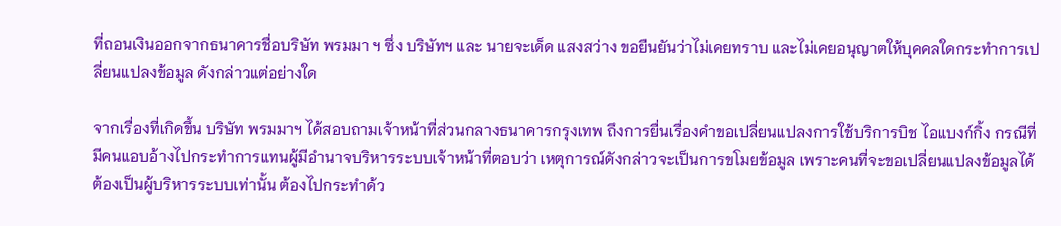ที่ถอนเงินออกจากธนาคารชื่อบริษัท พรมมา ฯ ซึ่ง บริษัทฯ และ นายจะเด็ด แสงสว่าง ขอยืนยันว่าไม่เคยทราบ และไม่เคยอนุญาตให้บุคคลใดกระทำการเปลี่ยนแปลงข้อมูล ดังกล่าวแต่อย่างใด

จากเรื่องที่เกิดขึ้น บริษัท พรมมาฯ ได้สอบถามเจ้าหน้าที่ส่วนกลางธนาคารกรุงเทพ ถึงการยื่นเรื่องคำขอเปลี่ยนแปลงการใช้บริการบิช ไอแบงก์กิ้ง กรณีที่มีคนแอบอ้างไปกระทำการแทนผู้มีอำนาจบริหารระบบเจ้าหน้าที่ตอบว่า เหตุการณ์ดังกล่าวจะเป็นการขโมยข้อมูล เพราะคนที่จะขอเปลี่ยนแปลงข้อมูลได้ ต้องเป็นผู้บริหารระบบเท่านั้น ต้องไปกระทำด้ว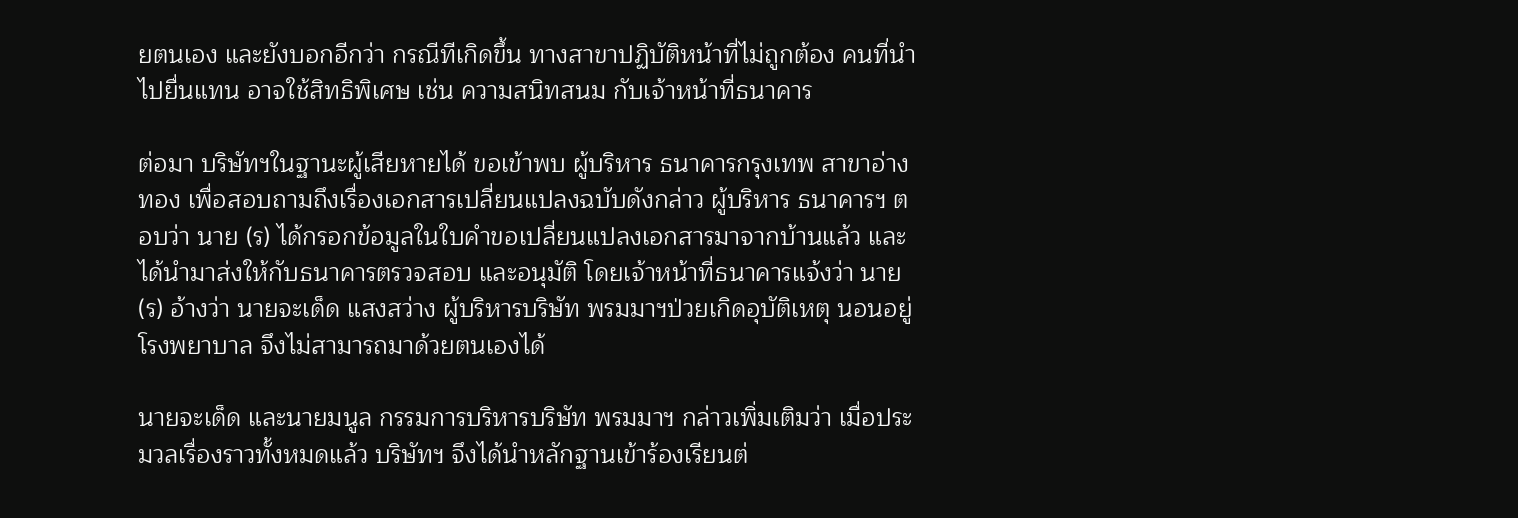ยตนเอง และยังบอกอีกว่า กรณีทีเกิดขึ้น ทางสาขาปฏิบัติหน้าที่ไม่ถูกต้อง คนที่นำไปยื่นแทน อาจใช้สิทธิพิเศษ เช่น ความสนิทสนม กับเจ้าหน้าที่ธนาคาร

ต่อมา บริษัทฯในฐานะผู้เสียหายได้ ขอเข้าพบ ผู้บริหาร ธนาคารกรุงเทพ สาขาอ่างทอง เพื่อสอบถามถึงเรื่องเอกสารเปลี่ยนแปลงฉบับดังกล่าว ผู้บริหาร ธนาคารฯ ตอบว่า นาย (ร) ได้กรอกข้อมูลในใบคำขอเปลี่ยนแปลงเอกสารมาจากบ้านแล้ว และได้นำมาส่งให้กับธนาคารตรวจสอบ และอนุมัติ โดยเจ้าหน้าที่ธนาคารแจ้งว่า นาย(ร) อ้างว่า นายจะเด็ด แสงสว่าง ผู้บริหารบริษัท พรมมาฯป่วยเกิดอุบัติเหตุ นอนอยู่โรงพยาบาล จึงไม่สามารถมาด้วยตนเองได้

นายจะเด็ด และนายมนูล กรรมการบริหารบริษัท พรมมาฯ กล่าวเพิ่มเติมว่า เมื่อประมวลเรื่องราวทั้งหมดแล้ว บริษัทฯ จึงได้นำหลักฐานเข้าร้องเรียนต่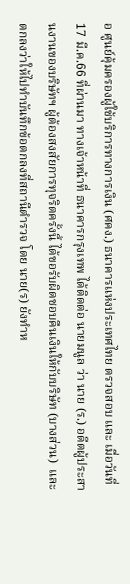อ ศูนย์คุ้มครองผู้ใช้บริการทางการเงิน (ศคง.) ธนาคารแห่งประเทศไทย ตรวจสอบ และ เมื่อวันที่ 17 มี.ค.66 ที่ผ่านมา ทางเจ้าหน้าที่ ธนาคารกรุงเทพ ได้ติดต่อ นายมนูล ว่า นาย (ร.) อดีตผู้ประสานงานของบริษัทฯ ผู้ต้องสงสัยการทุจริตครั้งนี้ ได้ขอรับผิดชอบคืนเงินให้กับบริษัท (บางส่วน)  และตกลงว่าให้ไปทำบันทึกข้อตกลงที่สถานีตำรวจ โดย นาย(ร) ยังทำห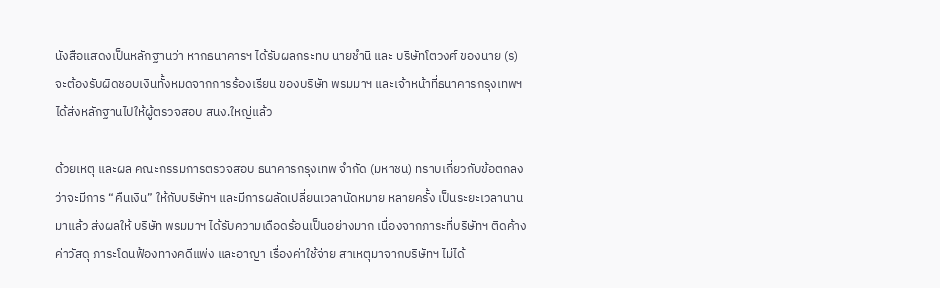นังสือแสดงเป็นหลักฐานว่า หากธนาคารฯ ได้รับผลกระทบ นายชำนิ และ บริษัทโตวงศ์ ของนาย (ร) จะต้องรับผิดชอบเงินทั้งหมดจากการร้องเรียน ของบริษัท พรมมาฯ และเจ้าหน้าที่ธนาคารกรุงเทพฯ ได้ส่งหลักฐานไปให้ผู้ตรวจสอบ สนง.ใหญ่แล้ว

ด้วยเหตุ และผล คณะกรรมการตรวจสอบ ธนาคารกรุงเทพ จำกัด (มหาชน) ทราบเกี่ยวกับข้อตกลงว่าจะมีการ “คืนเงิน” ให้กับบริษัทฯ และมีการผลัดเปลี่ยนเวลานัดหมาย หลายครั้ง เป็นระยะเวลานานมาแล้ว ส่งผลให้ บริษัท พรมมาฯ ได้รับความเดือดร้อนเป็นอย่างมาก เนื่องจากภาระที่บริษัทฯ ติดค้างค่าวัสดุ ภาระโดนฟ้องทางคดีแพ่ง และอาญา เรื่องค่าใช้จ่าย สาเหตุมาจากบริษัทฯ ไม่ได้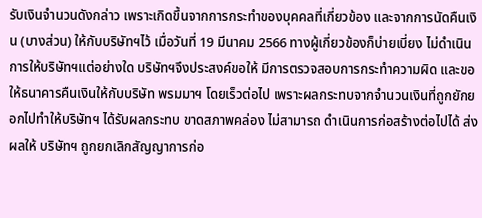รับเงินจำนวนดังกล่าว เพราะเกิดขึ้นจากการกระทำของบุคคลที่เกี่ยวข้อง และจากการนัดคืนเงิน (บางส่วน) ให้กับบริษัทฯไว้ เมื่อวันที่ 19 มีนาคม 2566 ทางผู้เกี่ยวข้องก็บ่ายเบี่ยง ไม่ดำเนินการให้บริษัทฯแต่อย่างใด บริษัทฯจึงประสงค์ขอให้ มีการตรวจสอบการกระทำความผิด และขอให้ธนาคารคืนเงินให้กับบริษัท พรมมาฯ โดยเร็วต่อไป เพราะผลกระทบจากจำนวนเงินที่ถูกยักยอกไปทำให้บริษัทฯ ได้รับผลกระทบ ขาดสภาพคล่อง ไม่สามารถ ดำเนินการก่อสร้างต่อไปได้ ส่งผลให้ บริษัทฯ ถูกยกเลิกสัญญาการก่อ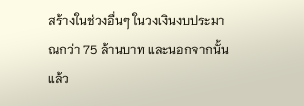สร้างในช่วงอื่นๆ ในวงเงินงบประมาณกว่า 75 ล้านบาท และนอกจากนั้นแล้ว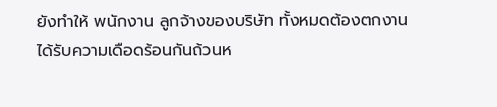ยังทำให้ พนักงาน ลูกจ้างของบริษัท ทั้งหมดต้องตกงาน ได้รับความเดือดร้อนกันถ้วนห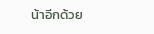น้าอีกด้วย